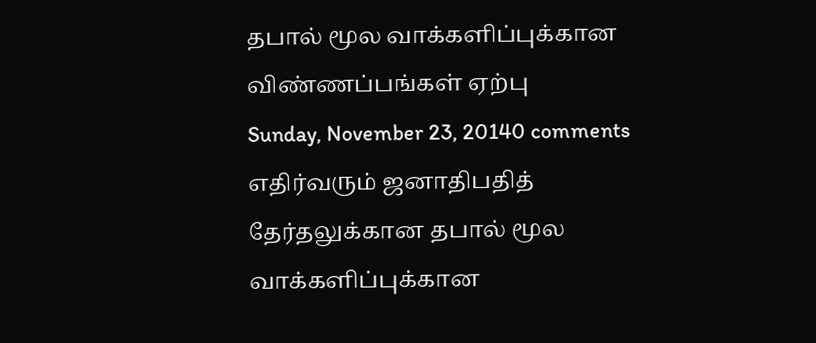தபால் மூல வாக்களிப்புக்கான விண்ணப்பங்கள் ஏற்பு
Sunday, November 23, 20140 comments
எதிர்வரும் ஜனாதிபதித் தேர்தலுக்கான தபால் மூல வாக்களிப்புக்கான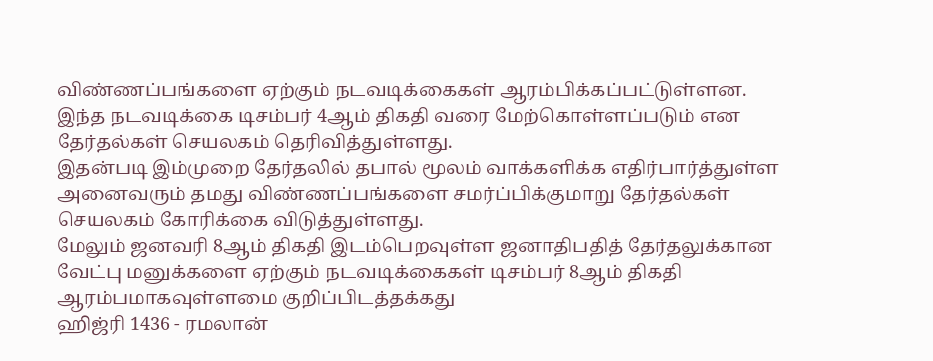விண்ணப்பங்களை ஏற்கும் நடவடிக்கைகள் ஆரம்பிக்கப்பட்டுள்ளன.
இந்த நடவடிக்கை டிசம்பர் 4ஆம் திகதி வரை மேற்கொள்ளப்படும் என தேர்தல்கள் செயலகம் தெரிவித்துள்ளது.
இதன்படி இம்முறை தேர்தலில் தபால் மூலம் வாக்களிக்க எதிர்பார்த்துள்ள அனைவரும் தமது விண்ணப்பங்களை சமர்ப்பிக்குமாறு தேர்தல்கள் செயலகம் கோரிக்கை விடுத்துள்ளது.
மேலும் ஜனவரி 8ஆம் திகதி இடம்பெறவுள்ள ஜனாதிபதித் தேர்தலுக்கான வேட்பு மனுக்களை ஏற்கும் நடவடிக்கைகள் டிசம்பர் 8ஆம் திகதி ஆரம்பமாகவுள்ளமை குறிப்பிடத்தக்கது
ஹிஜ்ரி 1436 - ரமலான்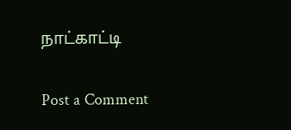நாட்காட்டி

Post a Comment